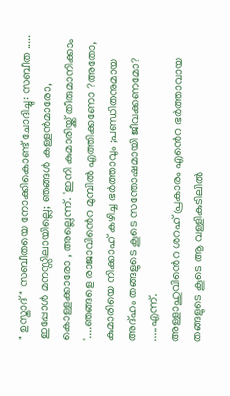" ഉസ്താദ്" സബീതയെ നോക്കികൊണ്ട് ചോദിച്ചു: സബീത ..... ഇപ്പോൾ മനസ്സിലായില്ലെ; ഞങ്ങൾ കള്ളൻമാരോ, കൊള്ളക്കാരോ , അല്ലെന്ന്. 'ഇനി കുമാരിയ്ക്ക് തീരുമാനിക്കാം '....ഞങ്ങളെ രാജാവിൻെറ മുമ്പിൽ എത്തിക്കണോ ?അതോ, കുമാരിയെ നിക്കാഹ് കഴിച്ച ഭർത്താവും ;പണ്ഡിതനുമായ അദ്ഹം തങ്ങളുടെ കൂടെ സന്തോഷമായി ജീവക്കണമോ? .....എന്ന്.
അള്ളാഹുവിൻെറ ശറഹ് പ്രകാരം എൻെറ ഭർത്താവായ തങ്ങളുടെ കൂടെ ആ വള്ളികുടിലിൽ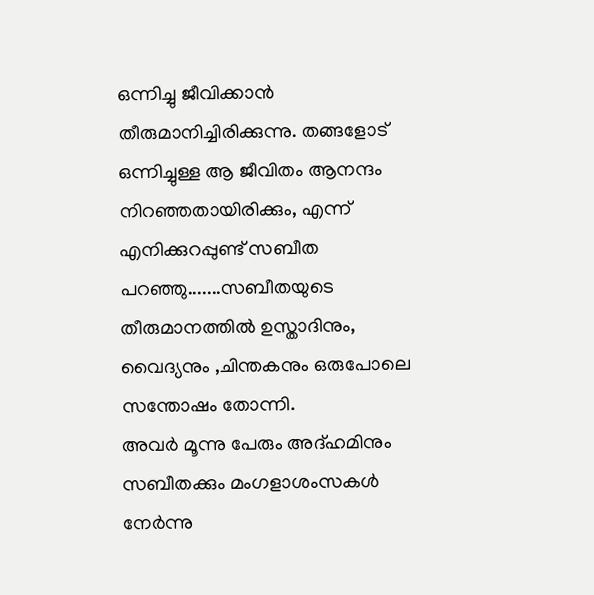ഒന്നിച്ചു ജീവിക്കാൻ തീരുമാനിച്ചിരിക്കുന്നു. തങ്ങളോട് ഒന്നിച്ചുള്ള ആ ജീവിതം ആനന്ദം നിറഞ്ഞതായിരിക്കും, എന്ന് എനിക്കുറപ്പുണ്ട് സബീത പറഞ്ഞു.......സബീതയുടെ തീരുമാനത്തിൽ ഉസ്താദിനും, വൈദ്യനും ,ചിന്തകനും ഒരുപോലെ സന്തോഷം തോന്നി.
അവർ മൂന്നു പേരും അദ്ഹമിനും സബീതക്കും മംഗളാശംസകൾ നേർന്നു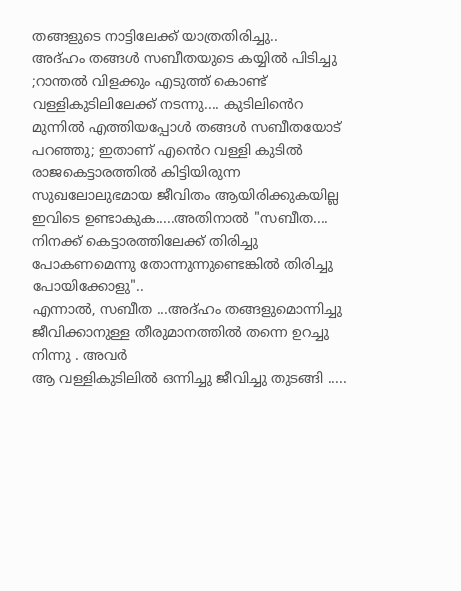തങ്ങളുടെ നാട്ടിലേക്ക് യാത്രതിരിച്ചു..
അദ്ഹം തങ്ങൾ സബീതയുടെ കയ്യിൽ പിടിച്ചു ;റാന്തൽ വിളക്കും എടുത്ത് കൊണ്ട് വള്ളികുടിലിലേക്ക് നടന്നു.... കുടിലിൻെറ മുന്നിൽ എത്തിയപ്പോൾ തങ്ങൾ സബീതയോട് പറഞ്ഞു; ഇതാണ് എൻെറ വള്ളി കുടിൽ രാജകെട്ടാരത്തിൽ കിട്ടിയിരുന്ന സുഖലോലുഭമായ ജീവിതം ആയിരിക്കുകയില്ല ഇവിടെ ഉണ്ടാകുക.....അതിനാൽ "സബീത.... നിനക്ക് കെട്ടാരത്തിലേക്ക് തിരിച്ചു പോകണമെന്നു തോന്നുന്നുണ്ടെങ്കിൽ തിരിച്ചു പോയിക്കോളു"..
എന്നാൽ, സബീത ...അദ്ഹം തങ്ങളുമൊന്നിച്ചു ജീവിക്കാനുള്ള തീരുമാനത്തിൽ തന്നെ ഉറച്ചു നിന്നു . അവർ
ആ വള്ളികുടിലിൽ ഒന്നിച്ചു ജീവിച്ചു തുടങ്ങി .....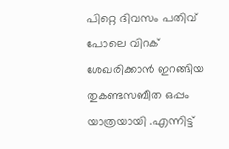പിറ്റെ ദിവസം പതിവ് പോലെ വിറക് ശേഖരിക്കാൻ ഇറങ്ങിയ തുകണ്ടസബീത ഒപ്പം യാത്രയായി .എന്നിട്ട്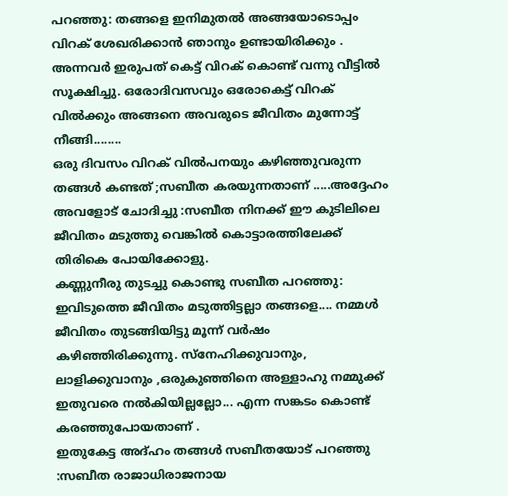പറഞ്ഞു: തങ്ങളെ ഇനിമുതൽ അങ്ങയോടൊപ്പം വിറക് ശേഖരിക്കാൻ ഞാനും ഉണ്ടായിരിക്കും . അന്നവർ ഇരുപത് കെട്ട് വിറക് കൊണ്ട് വന്നു വീട്ടിൽ സൂക്ഷിച്ചു. ഒരോദിവസവും ഒരോകെട്ട് വിറക് വിൽക്കും അങ്ങനെ അവരുടെ ജീവിതം മുന്നോട്ട് നീങ്ങി........
ഒരു ദിവസം വിറക് വിൽപനയും കഴിഞ്ഞുവരുന്ന തങ്ങൾ കണ്ടത് ;സബീത കരയുന്നതാണ് .....അദ്ദേഹം അവളോട് ചോദിച്ചു :സബീത നിനക്ക് ഈ കുടിലിലെ ജീവിതം മടുത്തു വെങ്കിൽ കൊട്ടാരത്തിലേക്ക് തിരികെ പോയിക്കോളു.
കണ്ണുനീരു തുടച്ചു കൊണ്ടു സബീത പറഞ്ഞു: ഇവിടുത്തെ ജീവിതം മടുത്തിട്ടല്ലാ തങ്ങളെ.... നമ്മൾ ജീവിതം തുടങ്ങിയിട്ടു മൂന്ന് വർഷം കഴിഞ്ഞിരിക്കുന്നു. സ്നേഹിക്കുവാനും, ലാളിക്കുവാനും ,ഒരുകുഞ്ഞിനെ അള്ളാഹു നമ്മുക്ക് ഇതുവരെ നൽകിയില്ലല്ലോ... എന്ന സങ്കടം കൊണ്ട് കരഞ്ഞുപോയതാണ് .
ഇതുകേട്ട അദ്ഹം തങ്ങൾ സബീതയോട് പറഞ്ഞു :സബീത രാജാധിരാജനായ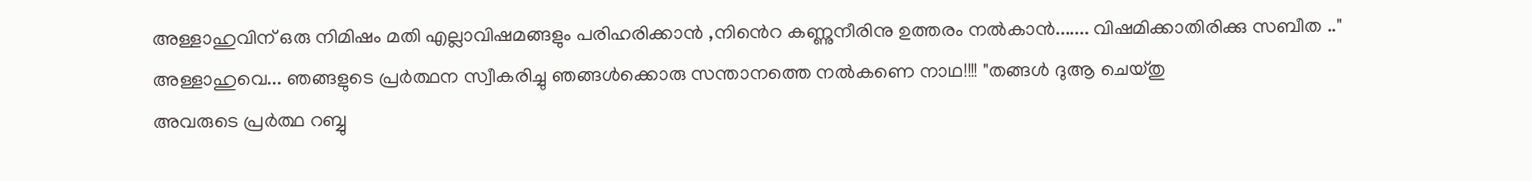അള്ളാഹുവിന് ഒരു നിമിഷം മതി എല്ലാവിഷമങ്ങളും പരിഹരിക്കാൻ ,നിൻെറ കണ്ണുനീരിനു ഉത്തരം നൽകാൻ....... വിഷമിക്കാതിരിക്കു സബീത .."
അള്ളാഹുവെ... ഞങ്ങളുടെ പ്രർത്ഥന സ്വീകരിച്ചു ഞങ്ങൾക്കൊരു സന്താനത്തെ നൽകണെ നാഥ!!!! "തങ്ങൾ ദുആ ചെയ്തു
അവരുടെ പ്രർത്ഥ റബ്ബു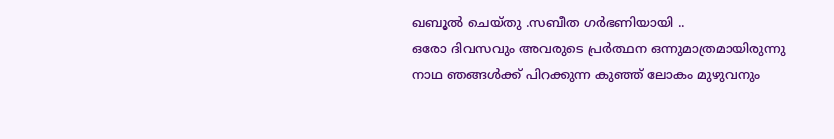ഖബൂൽ ചെയ്തു .സബീത ഗർഭണിയായി ..
ഒരോ ദിവസവും അവരുടെ പ്രർത്ഥന ഒന്നുമാത്രമായിരുന്നു
നാഥ ഞങ്ങൾക്ക് പിറക്കുന്ന കുഞ്ഞ് ലോകം മുഴുവനും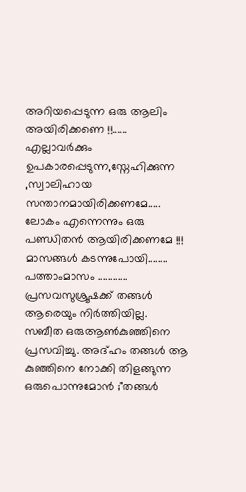അറിയപ്പെടുന്ന ഒരു ആലിം അയിരിക്കണെ !!......
എല്ലാവർക്കും ഉപകാരപ്പെടുന്ന,സ്നേഹിക്കുന്ന ,സ്വാലിഹായ സന്താനമായിരിക്കണമേ.....
ലോകം എന്നെന്നും ഒരു പണ്ഡിതൻ ആയിരിക്കണമേ !!!
മാസങ്ങൾ കടന്നുപോയി........ പത്താംമാസം ............ പ്രസവസുശ്രൂഷക്ക് തങ്ങൾ ആരെയും നിർത്തിയില്ല.
സബീത ഒരുആൺകുഞ്ഞിനെ പ്രസവിച്ചു. അദ്ഹം തങ്ങൾ ആ കുഞ്ഞിനെ നോക്കി തിളങ്ങുന്ന ഒരുപൊന്നുമോൻ ;"തങ്ങൾ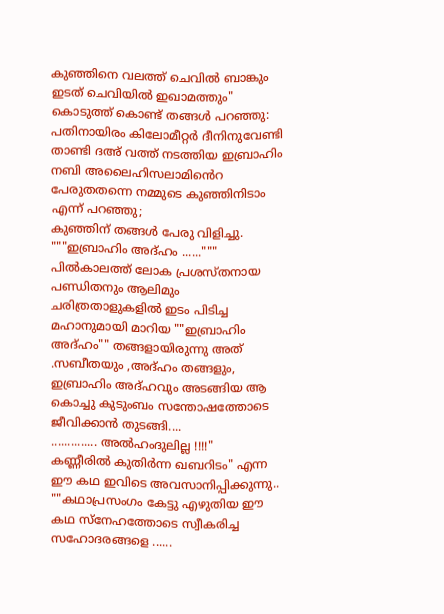കുഞ്ഞിനെ വലത്ത് ചെവിൽ ബാങ്കും ഇടത് ചെവിയിൽ ഇഖാമത്തും"
കൊടുത്ത് കൊണ്ട് തങ്ങൾ പറഞ്ഞു: പതിനായിരം കിലോമീറ്റർ ദീനിനുവേണ്ടി താണ്ടി ദഅ് വത്ത് നടത്തിയ ഇബ്രാഹിം നബി അലൈഹിസലാമിൻെറ പേരുതതന്നെ നമ്മുടെ കുഞ്ഞിനിടാം എന്ന് പറഞ്ഞു;
കുഞ്ഞിന് തങ്ങൾ പേരു വിളിച്ചു.
"""ഇബ്രാഹിം അദ്ഹം ......"""
പിൽകാലത്ത് ലോക പ്രശസ്തനായ പണ്ഡിതനും ആലിമും ചരിത്രതാളുകളിൽ ഇടം പിടിച്ച മഹാനുമായി മാറിയ ""ഇബ്രാഹിം അദ്ഹം"" തങ്ങളായിരുന്നു അത്
.സബീതയും ,അദ്ഹം തങ്ങളും, ഇബ്രാഹിം അദ്ഹവും അടങ്ങിയ ആ കൊച്ചു കുടുംബം സന്തോഷത്തോടെ ജീവിക്കാൻ തുടങ്ങി....
.............. അൽഹംദുലില്ല !!!!"
കണ്ണീരിൽ കുതിർന്ന ഖബറിടം" എന്ന ഈ കഥ ഇവിടെ അവസാനിപ്പിക്കുന്നു..
""കഥാപ്രസംഗം കേട്ടു എഴുതിയ ഈ കഥ സ്നേഹത്തോടെ സ്വീകരിച്ച സഹോദരങ്ങളെ ......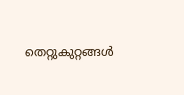തെറ്റുകുറ്റങ്ങൾ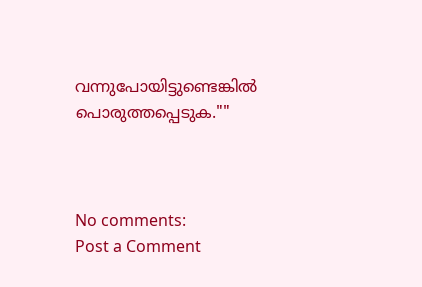വന്നുപോയിട്ടുണ്ടെങ്കിൽ പൊരുത്തപ്പെടുക.""



No comments:
Post a Comment